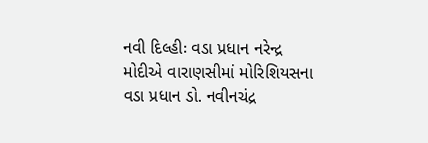નવી દિલ્હીઃ વડા પ્રધાન નરેન્દ્ર મોદીએ વારાણસીમાં મોરિશિયસના વડા પ્રધાન ડો. નવીનચંદ્ર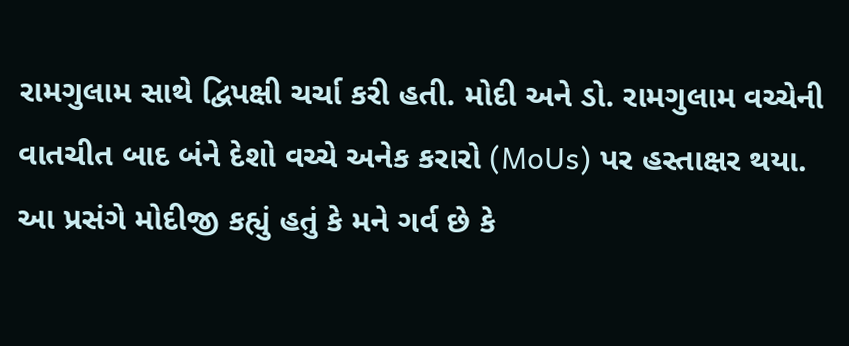રામગુલામ સાથે દ્વિપક્ષી ચર્ચા કરી હતી. મોદી અને ડો. રામગુલામ વચ્ચેની વાતચીત બાદ બંને દેશો વચ્ચે અનેક કરારો (MoUs) પર હસ્તાક્ષર થયા. આ પ્રસંગે મોદીજી કહ્યું હતું કે મને ગર્વ છે કે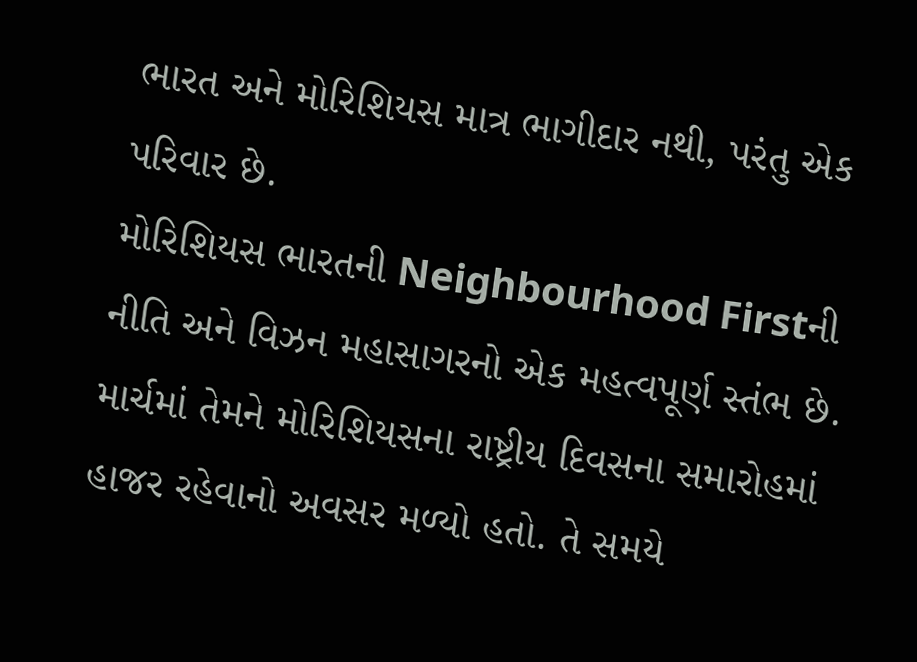ભારત અને મોરિશિયસ માત્ર ભાગીદાર નથી, પરંતુ એક પરિવાર છે.
મોરિશિયસ ભારતની Neighbourhood Firstની નીતિ અને વિઝન મહાસાગરનો એક મહત્વપૂર્ણ સ્તંભ છે. માર્ચમાં તેમને મોરિશિયસના રાષ્ટ્રીય દિવસના સમારોહમાં હાજર રહેવાનો અવસર મળ્યો હતો. તે સમયે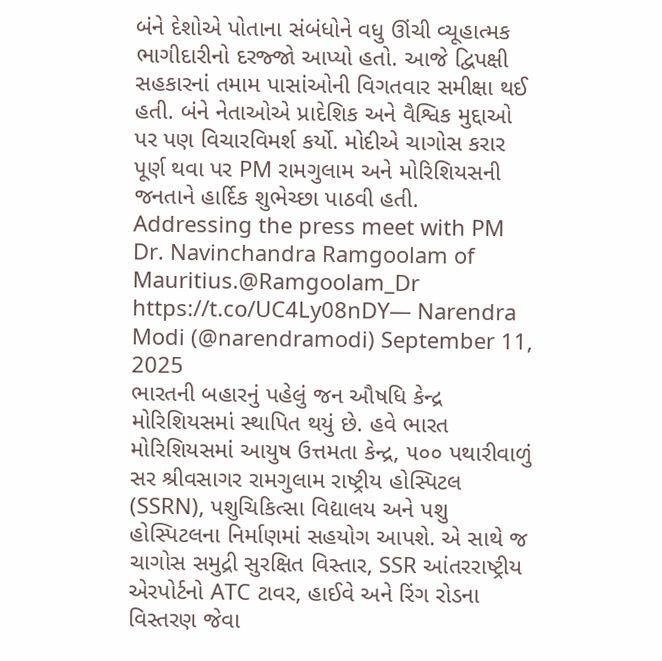બંને દેશોએ પોતાના સંબંધોને વધુ ઊંચી વ્યૂહાત્મક ભાગીદારીનો દરજ્જો આપ્યો હતો. આજે દ્વિપક્ષી સહકારનાં તમામ પાસાંઓની વિગતવાર સમીક્ષા થઈ હતી. બંને નેતાઓએ પ્રાદેશિક અને વૈશ્વિક મુદ્દાઓ પર પણ વિચારવિમર્શ કર્યો. મોદીએ ચાગોસ કરાર પૂર્ણ થવા પર PM રામગુલામ અને મોરિશિયસની જનતાને હાર્દિક શુભેચ્છા પાઠવી હતી.
Addressing the press meet with PM Dr. Navinchandra Ramgoolam of Mauritius.@Ramgoolam_Dr
https://t.co/UC4Ly08nDY— Narendra Modi (@narendramodi) September 11, 2025
ભારતની બહારનું પહેલું જન ઔષધિ કેન્દ્ર મોરિશિયસમાં સ્થાપિત થયું છે. હવે ભારત મોરિશિયસમાં આયુષ ઉત્તમતા કેન્દ્ર, ૫૦૦ પથારીવાળું સર શ્રીવસાગર રામગુલામ રાષ્ટ્રીય હોસ્પિટલ (SSRN), પશુચિકિત્સા વિદ્યાલય અને પશુ હોસ્પિટલના નિર્માણમાં સહયોગ આપશે. એ સાથે જ ચાગોસ સમુદ્રી સુરક્ષિત વિસ્તાર, SSR આંતરરાષ્ટ્રીય એરપોર્ટનો ATC ટાવર, હાઈવે અને રિંગ રોડના વિસ્તરણ જેવા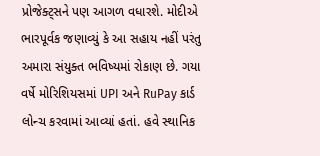પ્રોજેક્ટ્સને પણ આગળ વધારશે. મોદીએ ભારપૂર્વક જણાવ્યું કે આ સહાય નહીં પરંતુ અમારા સંયુક્ત ભવિષ્યમાં રોકાણ છે. ગયા વર્ષે મોરિશિયસમાં UPI અને RuPay કાર્ડ લોન્ચ કરવામાં આવ્યાં હતાં. હવે સ્થાનિક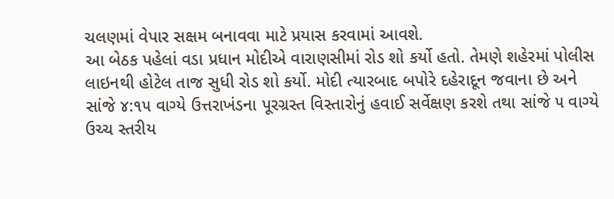ચલણમાં વેપાર સક્ષમ બનાવવા માટે પ્રયાસ કરવામાં આવશે.
આ બેઠક પહેલાં વડા પ્રધાન મોદીએ વારાણસીમાં રોડ શો કર્યો હતો. તેમણે શહેરમાં પોલીસ લાઇનથી હોટેલ તાજ સુધી રોડ શો કર્યો. મોદી ત્યારબાદ બપોરે દહેરાદૂન જવાના છે અને સાંજે ૪:૧૫ વાગ્યે ઉત્તરાખંડના પૂરગ્રસ્ત વિસ્તારોનું હવાઈ સર્વેક્ષણ કરશે તથા સાંજે ૫ વાગ્યે ઉચ્ચ સ્તરીય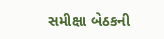સમીક્ષા બેઠકની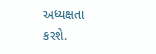અધ્યક્ષતા કરશે.